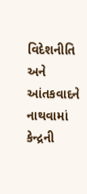વિદેશનીતિ અને આંતકવાદને નાથવામાં કેન્દ્રની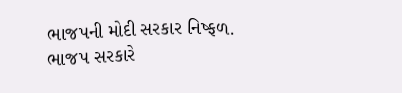ભાજપની મોદી સરકાર નિષ્ફળ.
ભાજપ સરકારે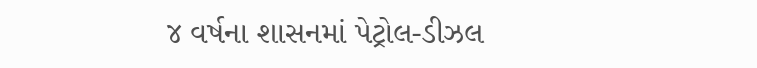૪ વર્ષના શાસનમાં પેટ્રોલ-ડીઝલ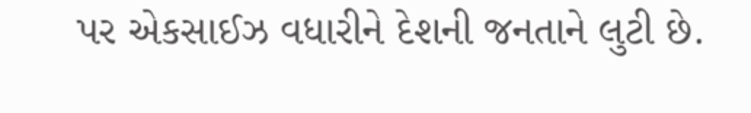પર એકસાઈઝ વધારીને દેશની જનતાને લુટી છે.